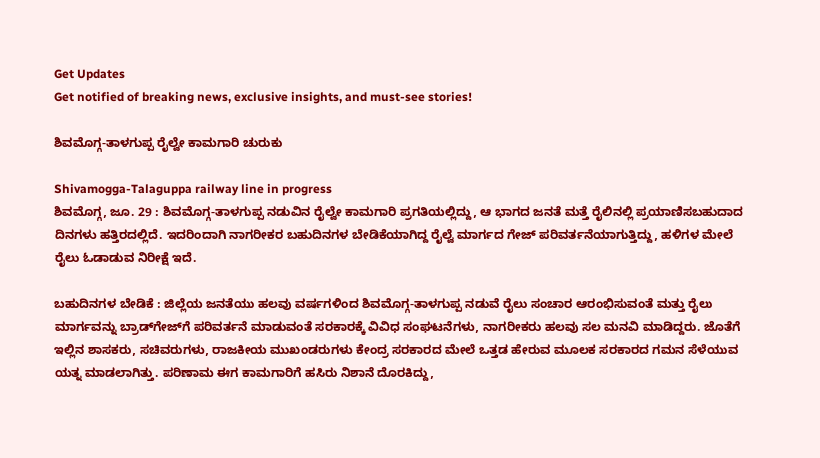Get Updates
Get notified of breaking news, exclusive insights, and must-see stories!

ಶಿವಮೊಗ್ಗ-ತಾಳಗುಪ್ಪ ರೈಲ್ವೇ ಕಾಮಗಾರಿ ಚುರುಕು

Shivamogga-Talaguppa railway line in progress
ಶಿವಮೊಗ್ಗ, ಜೂ. 29 : ಶಿವಮೊಗ್ಗ-ತಾಳಗುಪ್ಪ ನಡುವಿನ ರೈಲ್ವೇ ಕಾಮಗಾರಿ ಪ್ರಗತಿಯಲ್ಲಿದ್ದು, ಆ ಭಾಗದ ಜನತೆ ಮತ್ತೆ ರೈಲಿನಲ್ಲಿ ಪ್ರಯಾಣಿಸಬಹುದಾದ ದಿನಗಳು ಹತ್ತಿರದಲ್ಲಿದೆ. ಇದರಿಂದಾಗಿ ನಾಗರೀಕರ ಬಹುದಿನಗಳ ಬೇಡಿಕೆಯಾಗಿದ್ದ ರೈಲ್ವೆ ಮಾರ್ಗದ ಗೇಜ್ ಪರಿವರ್ತನೆಯಾಗುತ್ತಿದ್ದು, ಹಳಿಗಳ ಮೇಲೆ ರೈಲು ಓಡಾಡುವ ನಿರೀಕ್ಷೆ ಇದೆ.

ಬಹುದಿನಗಳ ಬೇಡಿಕೆ : ಜಿಲ್ಲೆಯ ಜನತೆಯು ಹಲವು ವರ್ಷಗಳಿಂದ ಶಿವಮೊಗ್ಗ-ತಾಳಗುಪ್ಪ ನಡುವೆ ರೈಲು ಸಂಚಾರ ಆರಂಭಿಸುವಂತೆ ಮತ್ತು ರೈಲು ಮಾರ್ಗವನ್ನು ಬ್ರಾಡ್‌ಗೇಜ್‌ಗೆ ಪರಿವರ್ತನೆ ಮಾಡುವಂತೆ ಸರಕಾರಕ್ಕೆ ವಿವಿಧ ಸಂಘಟನೆಗಳು, ನಾಗರೀಕರು ಹಲವು ಸಲ ಮನವಿ ಮಾಡಿದ್ದರು. ಜೊತೆಗೆ ಇಲ್ಲಿನ ಶಾಸಕರು, ಸಚಿವರುಗಳು, ರಾಜಕೀಯ ಮುಖಂಡರುಗಳು ಕೇಂದ್ರ ಸರಕಾರದ ಮೇಲೆ ಒತ್ತಡ ಹೇರುವ ಮೂಲಕ ಸರಕಾರದ ಗಮನ ಸೆಳೆಯುವ ಯತ್ನ ಮಾಡಲಾಗಿತ್ತು. ಪರಿಣಾಮ ಈಗ ಕಾಮಗಾರಿಗೆ ಹಸಿರು ನಿಶಾನೆ ದೊರಕಿದ್ದು,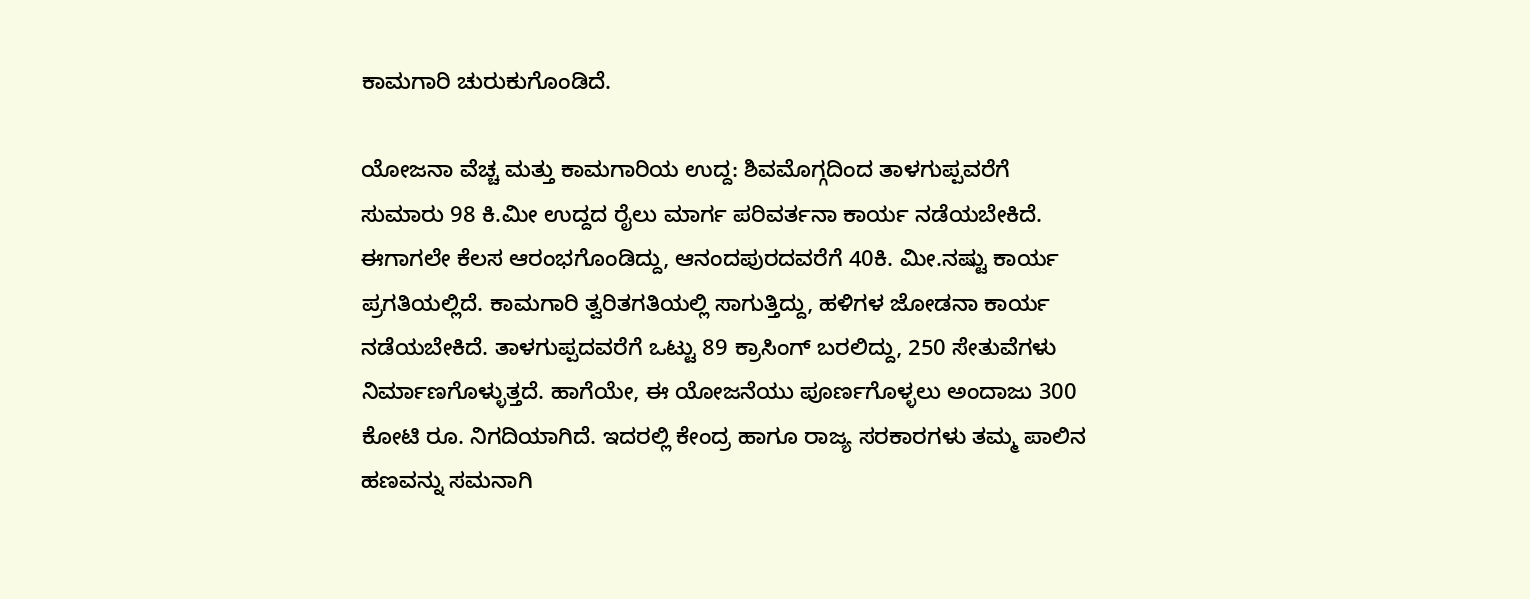ಕಾಮಗಾರಿ ಚುರುಕುಗೊಂಡಿದೆ.

ಯೋಜನಾ ವೆಚ್ಚ ಮತ್ತು ಕಾಮಗಾರಿಯ ಉದ್ದ: ಶಿವಮೊಗ್ಗದಿಂದ ತಾಳಗುಪ್ಪವರೆಗೆ ಸುಮಾರು 98 ಕಿ.ಮೀ ಉದ್ದದ ರೈಲು ಮಾರ್ಗ ಪರಿವರ್ತನಾ ಕಾರ್ಯ ನಡೆಯಬೇಕಿದೆ. ಈಗಾಗಲೇ ಕೆಲಸ ಆರಂಭಗೊಂಡಿದ್ದು, ಆನಂದಪುರದವರೆಗೆ 40ಕಿ. ಮೀ.ನಷ್ಟು ಕಾರ್ಯ ಪ್ರಗತಿಯಲ್ಲಿದೆ. ಕಾಮಗಾರಿ ತ್ವರಿತಗತಿಯಲ್ಲಿ ಸಾಗುತ್ತಿದ್ದು, ಹಳಿಗಳ ಜೋಡನಾ ಕಾರ್ಯ ನಡೆಯಬೇಕಿದೆ. ತಾಳಗುಪ್ಪದವರೆಗೆ ಒಟ್ಟು 89 ಕ್ರಾಸಿಂಗ್ ಬರಲಿದ್ದು, 250 ಸೇತುವೆಗಳು ನಿರ್ಮಾಣಗೊಳ್ಳುತ್ತದೆ. ಹಾಗೆಯೇ, ಈ ಯೋಜನೆಯು ಪೂರ್ಣಗೊಳ್ಳಲು ಅಂದಾಜು 300 ಕೋಟಿ ರೂ. ನಿಗದಿಯಾಗಿದೆ. ಇದರಲ್ಲಿ ಕೇಂದ್ರ ಹಾಗೂ ರಾಜ್ಯ ಸರಕಾರಗಳು ತಮ್ಮ ಪಾಲಿನ ಹಣವನ್ನು ಸಮನಾಗಿ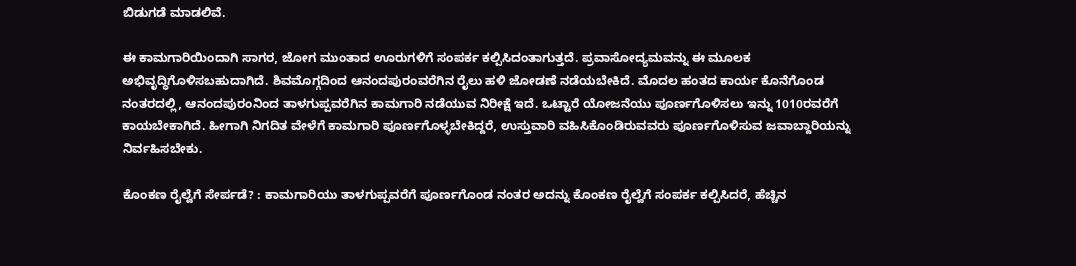ಬಿಡುಗಡೆ ಮಾಡಲಿವೆ.

ಈ ಕಾಮಗಾರಿಯಿಂದಾಗಿ ಸಾಗರ, ಜೋಗ ಮುಂತಾದ ಊರುಗಳಿಗೆ ಸಂಪರ್ಕ ಕಲ್ಪಿಸಿದಂತಾಗುತ್ತದೆ. ಪ್ರವಾಸೋದ್ಯಮವನ್ನು ಈ ಮೂಲಕ ಅಭಿವೃದ್ಧಿಗೊಳಿಸಬಹುದಾಗಿದೆ. ಶಿವಮೊಗ್ಗದಿಂದ ಆನಂದಪುರಂವರೆಗಿನ ರೈಲು ಹಳಿ ಜೋಡಣೆ ನಡೆಯಬೇಕಿದೆ. ಮೊದಲ ಹಂತದ ಕಾರ್ಯ ಕೊನೆಗೊಂಡ ನಂತರದಲ್ಲಿ, ಆನಂದಪುರಂನಿಂದ ತಾಳಗುಪ್ಪವರೆಗಿನ ಕಾಮಗಾರಿ ನಡೆಯುವ ನಿರೀಕ್ಷೆ ಇದೆ. ಒಟ್ಟಾರೆ ಯೋಜನೆಯು ಪೂರ್ಣಗೊಳಿಸಲು ಇನ್ನು 1010ರವರೆಗೆ ಕಾಯಬೇಕಾಗಿದೆ. ಹೀಗಾಗಿ ನಿಗದಿತ ವೇಳೆಗೆ ಕಾಮಗಾರಿ ಪೂರ್ಣಗೊಳ್ಳಬೇಕಿದ್ದರೆ, ಉಸ್ತುವಾರಿ ವಹಿಸಿಕೊಂಡಿರುವವರು ಪೂರ್ಣಗೊಳಿಸುವ ಜವಾಬ್ದಾರಿಯನ್ನು ನಿರ್ವಹಿಸಬೇಕು.

ಕೊಂಕಣ ರೈಲ್ವೆಗೆ ಸೇರ್ಪಡೆ? : ಕಾಮಗಾರಿಯು ತಾಳಗುಪ್ಪವರೆಗೆ ಪೂರ್ಣಗೊಂಡ ನಂತರ ಅದನ್ನು ಕೊಂಕಣ ರೈಲ್ವೆಗೆ ಸಂಪರ್ಕ ಕಲ್ಪಿಸಿದರೆ, ಹೆಚ್ಚಿನ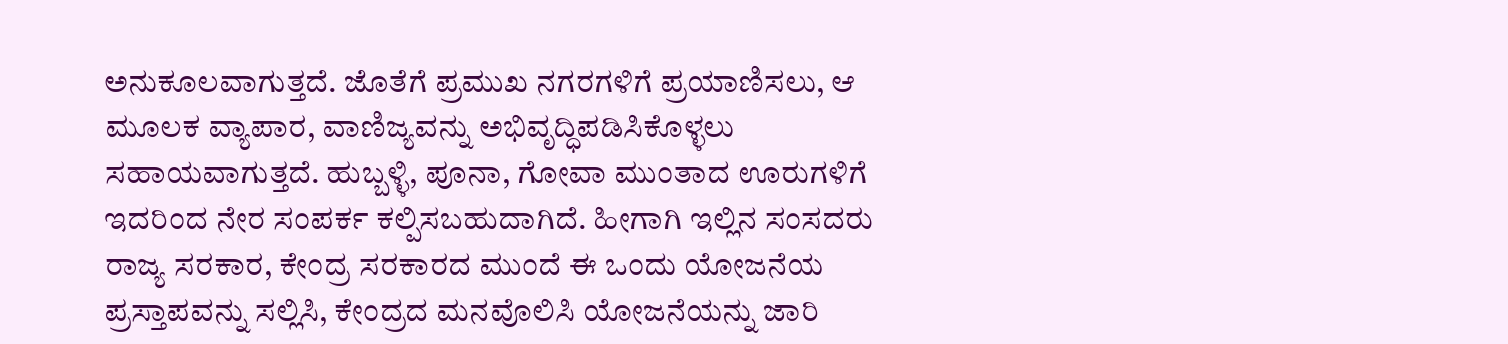ಅನುಕೂಲವಾಗುತ್ತದೆ. ಜೊತೆಗೆ ಪ್ರಮುಖ ನಗರಗಳಿಗೆ ಪ್ರಯಾಣಿಸಲು, ಆ ಮೂಲಕ ವ್ಯಾಪಾರ, ವಾಣಿಜ್ಯವನ್ನು ಅಭಿವೃದ್ಧಿಪಡಿಸಿಕೊಳ್ಳಲು ಸಹಾಯವಾಗುತ್ತದೆ. ಹುಬ್ಬಳ್ಳಿ, ಪೂನಾ, ಗೋವಾ ಮುಂತಾದ ಊರುಗಳಿಗೆ ಇದರಿಂದ ನೇರ ಸಂಪರ್ಕ ಕಲ್ಪಿಸಬಹುದಾಗಿದೆ. ಹೀಗಾಗಿ ಇಲ್ಲಿನ ಸಂಸದರು ರಾಜ್ಯ ಸರಕಾರ, ಕೇಂದ್ರ ಸರಕಾರದ ಮುಂದೆ ಈ ಒಂದು ಯೋಜನೆಯ ಪ್ರಸ್ತಾಪವನ್ನು ಸಲ್ಲಿಸಿ, ಕೇಂದ್ರದ ಮನವೊಲಿಸಿ ಯೋಜನೆಯನ್ನು ಜಾರಿ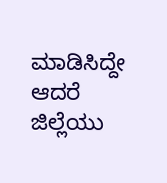ಮಾಡಿಸಿದ್ದೇ ಆದರೆ ಜಿಲ್ಲೆಯು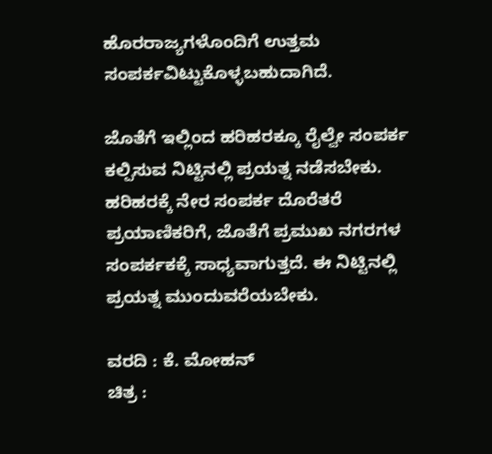ಹೊರರಾಜ್ಯಗಳೊಂದಿಗೆ ಉತ್ತಮ ಸಂಪರ್ಕವಿಟ್ಟುಕೊಳ್ಳಬಹುದಾಗಿದೆ.

ಜೊತೆಗೆ ಇಲ್ಲಿಂದ ಹರಿಹರಕ್ಕೂ ರೈಲ್ವೇ ಸಂಪರ್ಕ ಕಲ್ಪಿಸುವ ನಿಟ್ಟಿನಲ್ಲಿ ಪ್ರಯತ್ನ ನಡೆಸಬೇಕು. ಹರಿಹರಕ್ಕೆ ನೇರ ಸಂಪರ್ಕ ದೊರೆತರೆ ಪ್ರಯಾಣಿಕರಿಗೆ, ಜೊತೆಗೆ ಪ್ರಮುಖ ನಗರಗಳ ಸಂಪರ್ಕಕಕ್ಕೆ ಸಾಧ್ಯವಾಗುತ್ತದೆ. ಈ ನಿಟ್ಟಿನಲ್ಲಿ ಪ್ರಯತ್ನ ಮುಂದುವರೆಯಬೇಕು.

ವರದಿ : ಕೆ. ಮೋಹನ್
ಚಿತ್ರ :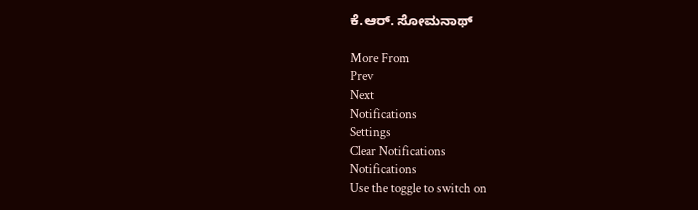ಕೆ.ಆರ್. ಸೋಮನಾಥ್

More From
Prev
Next
Notifications
Settings
Clear Notifications
Notifications
Use the toggle to switch on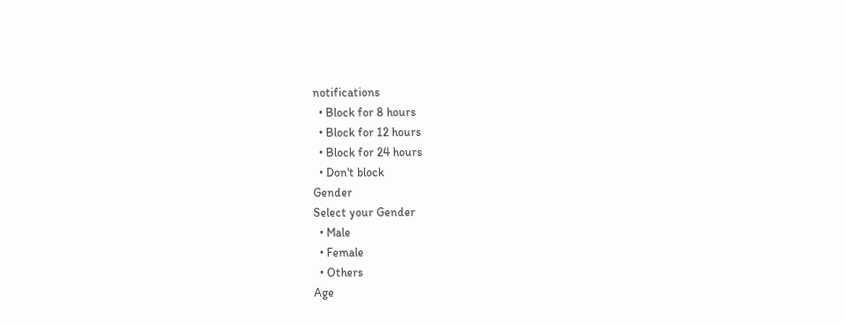notifications
  • Block for 8 hours
  • Block for 12 hours
  • Block for 24 hours
  • Don't block
Gender
Select your Gender
  • Male
  • Female
  • Others
Age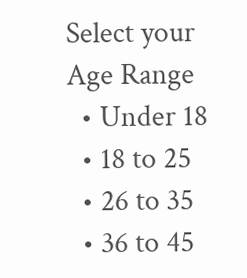Select your Age Range
  • Under 18
  • 18 to 25
  • 26 to 35
  • 36 to 45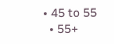• 45 to 55
  • 55+